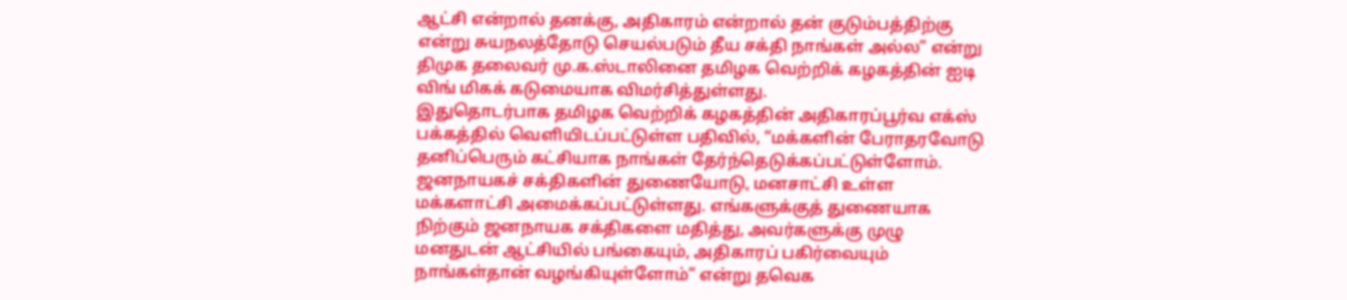ஆட்சி என்றால் தனக்கு, அதிகாரம் என்றால் தன் குடும்பத்திற்கு என்று சுயநலத்தோடு செயல்படும் தீய சக்தி நாங்கள் அல்ல” என்று திமுக தலைவர் மு.க.ஸ்டாலினை தமிழக வெற்றிக் கழகத்தின் ஐடி விங் மிகக் கடுமையாக விமர்சித்துள்ளது.
இதுதொடர்பாக தமிழக வெற்றிக் கழகத்தின் அதிகாரப்பூர்வ எக்ஸ் பக்கத்தில் வெளியிடப்பட்டுள்ள பதிவில், “மக்களின் பேராதரவோடு தனிப்பெரும் கட்சியாக நாங்கள் தேர்ந்தெடுக்கப்பட்டுள்ளோம். ஜனநாயகச் சக்திகளின் துணையோடு, மனசாட்சி உள்ள மக்களாட்சி அமைக்கப்பட்டுள்ளது. எங்களுக்குத் துணையாக நிற்கும் ஜனநாயக சக்திகளை மதித்து, அவர்களுக்கு முழு மனதுடன் ஆட்சியில் பங்கையும், அதிகாரப் பகிர்வையும் நாங்கள்தான் வழங்கியுள்ளோம்” என்று தவெக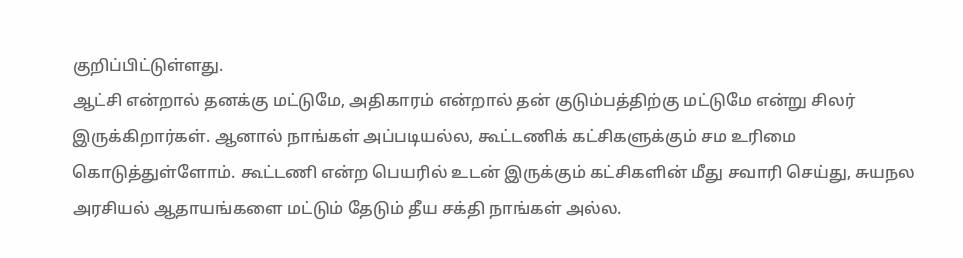குறிப்பிட்டுள்ளது.
ஆட்சி என்றால் தனக்கு மட்டுமே, அதிகாரம் என்றால் தன் குடும்பத்திற்கு மட்டுமே என்று சிலர் இருக்கிறார்கள். ஆனால் நாங்கள் அப்படியல்ல, கூட்டணிக் கட்சிகளுக்கும் சம உரிமை கொடுத்துள்ளோம். கூட்டணி என்ற பெயரில் உடன் இருக்கும் கட்சிகளின் மீது சவாரி செய்து, சுயநல அரசியல் ஆதாயங்களை மட்டும் தேடும் தீய சக்தி நாங்கள் அல்ல.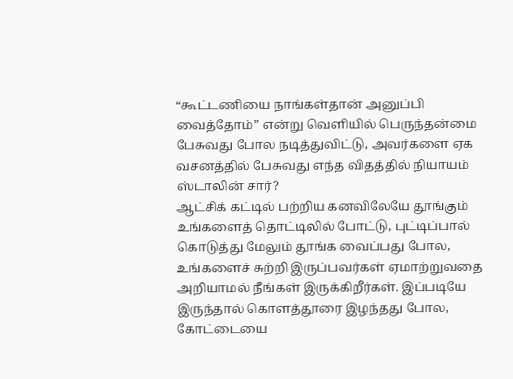“கூட்டணியை நாங்கள்தான் அனுப்பி வைத்தோம்” என்று வெளியில் பெருந்தன்மை பேசுவது போல நடித்துவிட்டு, அவர்களை ஏக வசனத்தில் பேசுவது எந்த விதத்தில் நியாயம் ஸ்டாலின் சார்?
ஆட்சிக் கட்டில் பற்றிய கனவிலேயே தூங்கும் உங்களைத் தொட்டிலில் போட்டு, புட்டிப்பால் கொடுத்து மேலும் தூங்க வைப்பது போல, உங்களைச் சுற்றி இருப்பவர்கள் ஏமாற்றுவதை அறியாமல் நீங்கள் இருக்கிறீர்கள். இப்படியே இருந்தால் கொளத்தூரை இழந்தது போல, கோட்டையை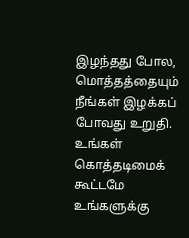இழந்தது போல, மொத்தத்தையும் நீங்கள் இழக்கப் போவது உறுதி. உங்கள் கொத்தடிமைக் கூட்டமே உங்களுக்கு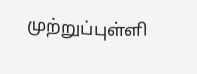முற்றுப்புள்ளி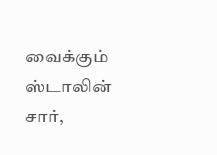வைக்கும் ஸ்டாலின் சார்,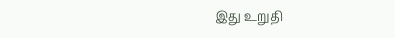இது உறுதி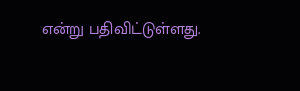என்று பதிவிட்டுள்ளது.